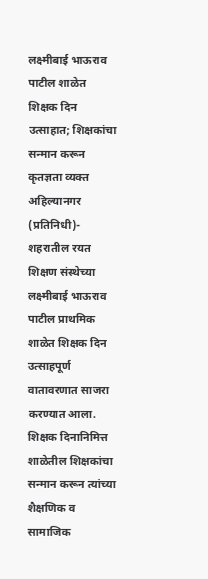लक्ष्मीबाई भाऊराव पाटील शाळेत शिक्षक दिन उत्साहात; शिक्षकांचा सन्मान करून कृतज्ञता व्यक्त
अहिल्यानगर (प्रतिनिधी)- शहरातील रयत शिक्षण संस्थेच्या लक्ष्मीबाई भाऊराव पाटील प्राथमिक शाळेत शिक्षक दिन उत्साहपूर्ण वातावरणात साजरा करण्यात आला. शिक्षक दिनानिमित्त शाळेतील शिक्षकांचा सन्मान करून त्यांच्या शैक्षणिक व सामाजिक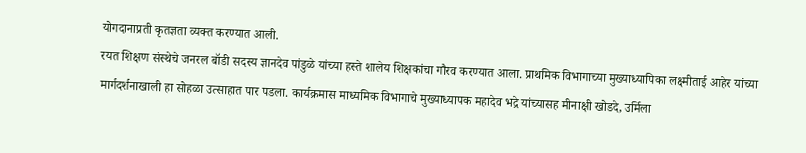योगदानाप्रती कृतज्ञता व्यक्त करण्यात आली.
रयत शिक्षण संस्थेचे जनरल बॉडी सदस्य ज्ञानदेव पांडुळे यांच्या हस्ते शालेय शिक्षकांचा गौरव करण्यात आला. प्राथमिक विभागाच्या मुख्याध्यापिका लक्ष्मीताई आहेर यांच्या मार्गदर्शनाखाली हा सोहळा उत्साहात पार पडला. कार्यक्रमास माध्यमिक विभागाचे मुख्याध्यापक महादेव भद्रे यांच्यासह मीनाक्षी खोडदे, उर्मिला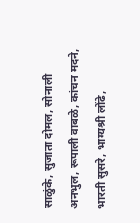साळुंके, सुजाता दोमल, सोनाली अनभुल, रूपाली वाबळे, कांचन मदने, भारती सुसरे, भाग्यश्री लोंढे,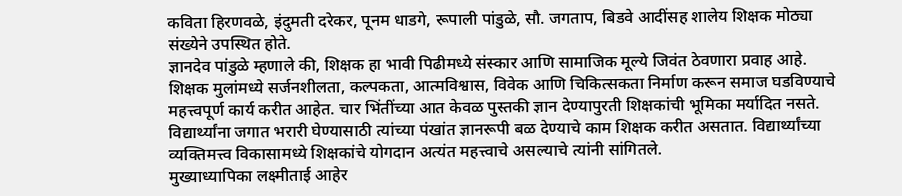कविता हिरणवळे, इंदुमती दरेकर, पूनम धाडगे, रूपाली पांडुळे, सौ. जगताप, बिडवे आदींसह शालेय शिक्षक मोठ्या संख्येने उपस्थित होते.
ज्ञानदेव पांडुळे म्हणाले की, शिक्षक हा भावी पिढीमध्ये संस्कार आणि सामाजिक मूल्ये जिवंत ठेवणारा प्रवाह आहे. शिक्षक मुलांमध्ये सर्जनशीलता, कल्पकता, आत्मविश्वास, विवेक आणि चिकित्सकता निर्माण करून समाज घडविण्याचे महत्त्वपूर्ण कार्य करीत आहेत. चार भिंतींच्या आत केवळ पुस्तकी ज्ञान देण्यापुरती शिक्षकांची भूमिका मर्यादित नसते. विद्यार्थ्यांना जगात भरारी घेण्यासाठी त्यांच्या पंखांत ज्ञानरूपी बळ देण्याचे काम शिक्षक करीत असतात. विद्यार्थ्यांच्या व्यक्तिमत्त्व विकासामध्ये शिक्षकांचे योगदान अत्यंत महत्त्वाचे असल्याचे त्यांनी सांगितले.
मुख्याध्यापिका लक्ष्मीताई आहेर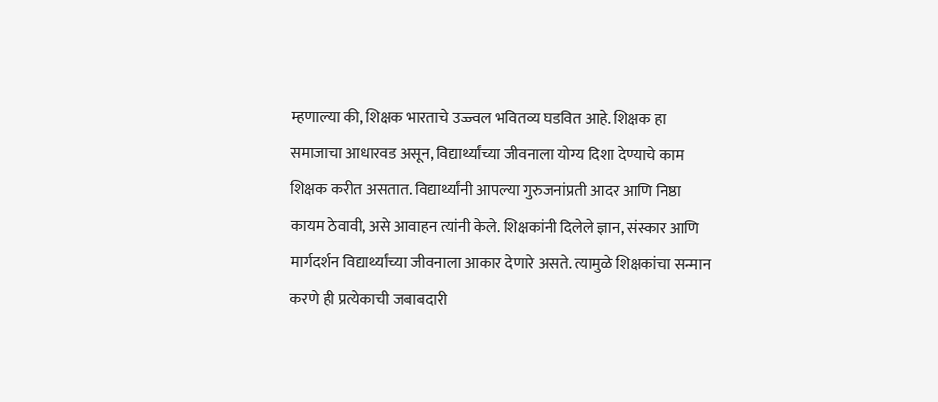म्हणाल्या की, शिक्षक भारताचे उज्ज्वल भवितव्य घडवित आहे. शिक्षक हा समाजाचा आधारवड असून, विद्यार्थ्यांच्या जीवनाला योग्य दिशा देण्याचे काम शिक्षक करीत असतात. विद्यार्थ्यांनी आपल्या गुरुजनांप्रती आदर आणि निष्ठा कायम ठेवावी, असे आवाहन त्यांनी केले. शिक्षकांनी दिलेले ज्ञान, संस्कार आणि मार्गदर्शन विद्यार्थ्यांच्या जीवनाला आकार देणारे असते. त्यामुळे शिक्षकांचा सन्मान करणे ही प्रत्येकाची जबाबदारी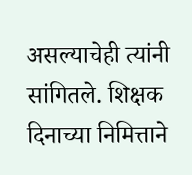असल्याचेही त्यांनी सांगितले. शिक्षक दिनाच्या निमित्ताने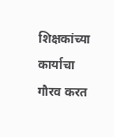शिक्षकांच्या कार्याचा गौरव करत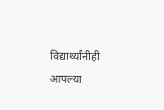विद्यार्थ्यांनीही आपल्या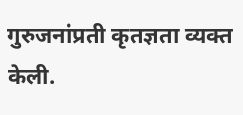गुरुजनांप्रती कृतज्ञता व्यक्त केली.